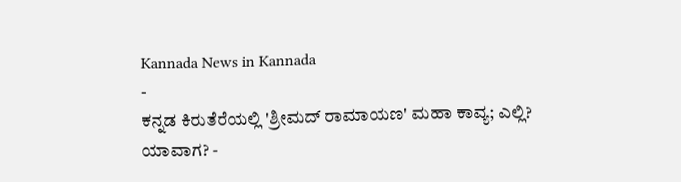Kannada News in Kannada
-
ಕನ್ನಡ ಕಿರುತೆರೆಯಲ್ಲಿ 'ಶ್ರೀಮದ್ ರಾಮಾಯಣ' ಮಹಾ ಕಾವ್ಯ; ಎಲ್ಲಿ? ಯಾವಾಗ? -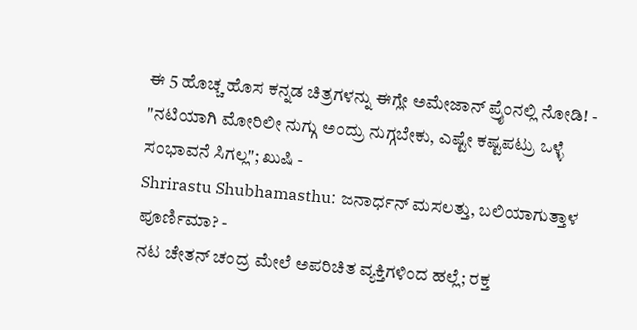ಈ 5 ಹೊಚ್ಚ ಹೊಸ ಕನ್ನಡ ಚಿತ್ರಗಳನ್ನು ಈಗ್ಲೇ ಅಮೇಜಾನ್ ಪ್ರೈಂನಲ್ಲಿ ನೋಡಿ! -
"ನಟಿಯಾಗಿ ಮೋರಿಲೀ ನುಗ್ಗು ಅಂದ್ರು ನುಗ್ಗಬೇಕು, ಎಷ್ಟೇ ಕಷ್ಟಪಟ್ರು ಒಳ್ಳೆ ಸಂಭಾವನೆ ಸಿಗಲ್ಲ"; ಖುಷಿ -
Shrirastu Shubhamasthu: ಜನಾರ್ಧನ್ ಮಸಲತ್ತು, ಬಲಿಯಾಗುತ್ತಾಳ ಪೂರ್ಣಿಮಾ? -
ನಟ ಚೇತನ್ ಚಂದ್ರ ಮೇಲೆ ಅಪರಿಚಿತ ವ್ಯಕ್ತಿಗಳಿಂದ ಹಲ್ಲೆ; ರಕ್ತ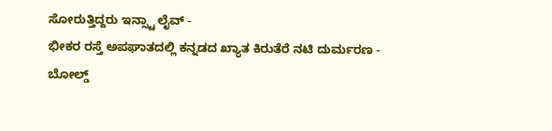ಸೋರುತ್ತಿದ್ದರು ಇನ್ಸ್ಟಾ ಲೈವ್ -
ಭೀಕರ ರಸ್ತೆ ಅಪಘಾತದಲ್ಲಿ ಕನ್ನಡದ ಖ್ಯಾತ ಕಿರುತೆರೆ ನಟಿ ದುರ್ಮರಣ -
ಬೋಲ್ಡ್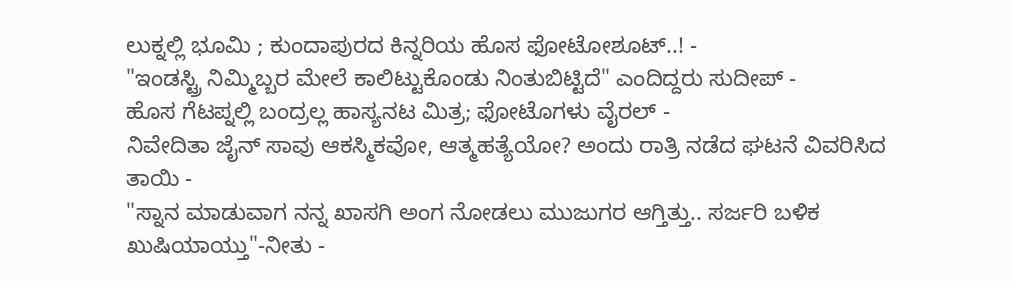ಲುಕ್ನಲ್ಲಿ ಭೂಮಿ ; ಕುಂದಾಪುರದ ಕಿನ್ನರಿಯ ಹೊಸ ಫೋಟೋಶೂಟ್..! -
"ಇಂಡಸ್ಟ್ರಿ ನಿಮ್ಮಿಬ್ಬರ ಮೇಲೆ ಕಾಲಿಟ್ಟುಕೊಂಡು ನಿಂತುಬಿಟ್ಟಿದೆ" ಎಂದಿದ್ದರು ಸುದೀಪ್ -
ಹೊಸ ಗೆಟಪ್ನಲ್ಲಿ ಬಂದ್ರಲ್ಲ ಹಾಸ್ಯನಟ ಮಿತ್ರ; ಫೋಟೊಗಳು ವೈರಲ್ -
ನಿವೇದಿತಾ ಜೈನ್ ಸಾವು ಆಕಸ್ಮಿಕವೋ, ಆತ್ಮಹತ್ಯೆಯೋ? ಅಂದು ರಾತ್ರಿ ನಡೆದ ಘಟನೆ ವಿವರಿಸಿದ ತಾಯಿ -
"ಸ್ನಾನ ಮಾಡುವಾಗ ನನ್ನ ಖಾಸಗಿ ಅಂಗ ನೋಡಲು ಮುಜುಗರ ಆಗ್ತಿತ್ತು.. ಸರ್ಜರಿ ಬಳಿಕ ಖುಷಿಯಾಯ್ತು"-ನೀತು -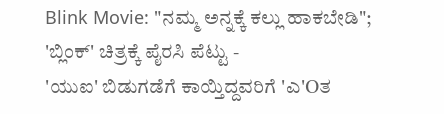Blink Movie: "ನಮ್ಮ ಅನ್ನಕ್ಕೆ ಕಲ್ಲು ಹಾಕಬೇಡಿ"; 'ಬ್ಲಿಂಕ್' ಚಿತ್ರಕ್ಕೆ ಪೈರಸಿ ಪೆಟ್ಟು -
'ಯುಐ' ಬಿಡುಗಡೆಗೆ ಕಾಯ್ತಿದ್ದವರಿಗೆ 'ಎ'Oತ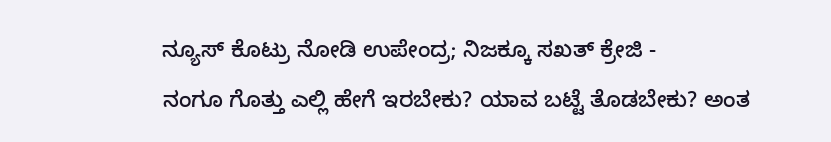ನ್ಯೂಸ್ ಕೊಟ್ರು ನೋಡಿ ಉಪೇಂದ್ರ; ನಿಜಕ್ಕೂ ಸಖತ್ ಕ್ರೇಜಿ -
ನಂಗೂ ಗೊತ್ತು ಎಲ್ಲಿ ಹೇಗೆ ಇರಬೇಕು? ಯಾವ ಬಟ್ಟೆ ತೊಡಬೇಕು? ಅಂತ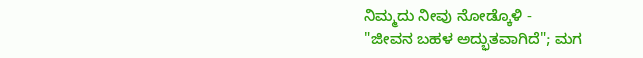ನಿಮ್ಮದು ನೀವು ನೋಡ್ಕೊಳಿ -
"ಜೀವನ ಬಹಳ ಅದ್ಭುತವಾಗಿದೆ"; ಮಗ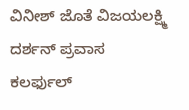ವಿನೀಶ್ ಜೊತೆ ವಿಜಯಲಕ್ಷ್ಮಿ ದರ್ಶನ್ ಪ್ರವಾಸ ಕಲರ್ಫುಲ್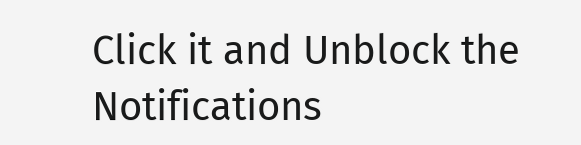Click it and Unblock the Notifications